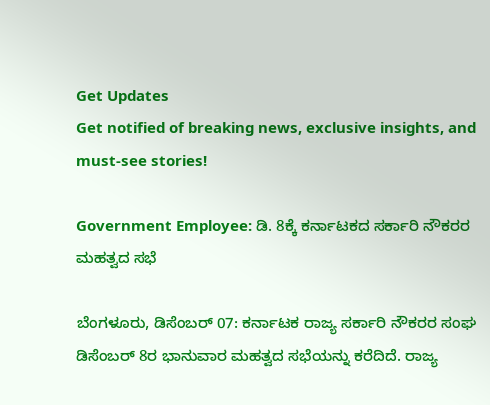Get Updates
Get notified of breaking news, exclusive insights, and must-see stories!

Government Employee: ಡಿ. 8ಕ್ಕೆ ಕರ್ನಾಟಕದ ಸರ್ಕಾರಿ ನೌಕರರ ಮಹತ್ವದ ಸಭೆ

ಬೆಂಗಳೂರು, ಡಿಸೆಂಬರ್ 07: ಕರ್ನಾಟಕ ರಾಜ್ಯ ಸರ್ಕಾರಿ ನೌಕರರ ಸಂಘ ಡಿಸೆಂಬರ್ 8ರ ಭಾನುವಾರ ಮಹತ್ವದ ಸಭೆಯನ್ನು ಕರೆದಿದೆ. ರಾಜ್ಯ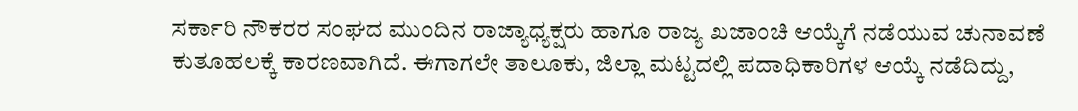ಸರ್ಕಾರಿ ನೌಕರರ ಸಂಘದ ಮುಂದಿನ ರಾಜ್ಯಾಧ್ಯಕ್ಷರು ಹಾಗೂ ರಾಜ್ಯ ಖಜಾಂಚಿ ಆಯ್ಕೆಗೆ ನಡೆಯುವ ಚುನಾವಣೆ ಕುತೂಹಲಕ್ಕೆ ಕಾರಣವಾಗಿದೆ. ಈಗಾಗಲೇ ತಾಲೂಕು, ಜಿಲ್ಲಾ ಮಟ್ಟದಲ್ಲಿ ಪದಾಧಿಕಾರಿಗಳ ಆಯ್ಕೆ ನಡೆದಿದ್ದು,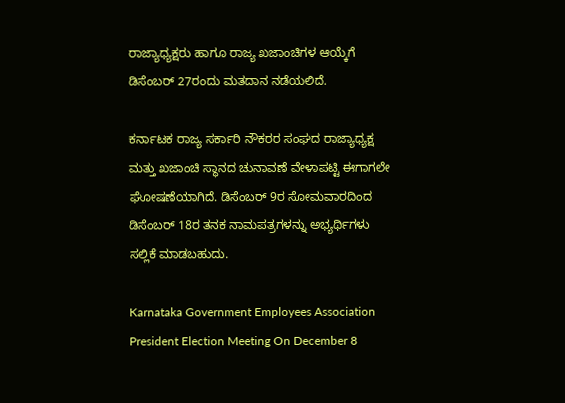ರಾಜ್ಯಾಧ್ಯಕ್ಷರು ಹಾಗೂ ರಾಜ್ಯ ಖಜಾಂಚಿಗಳ ಆಯ್ಕೆಗೆ ಡಿಸೆಂಬರ್ 27ರಂದು ಮತದಾನ ನಡೆಯಲಿದೆ.

ಕರ್ನಾಟಕ ರಾಜ್ಯ ಸರ್ಕಾರಿ ನೌಕರರ ಸಂಘದ ರಾಜ್ಯಾಧ್ಯಕ್ಷ ಮತ್ತು ಖಜಾಂಚಿ ಸ್ಥಾನದ ಚುನಾವಣೆ ವೇಳಾಪಟ್ಟಿ ಈಗಾಗಲೇ ಘೋಷಣೆಯಾಗಿದೆ. ಡಿಸೆಂಬರ್ 9ರ ಸೋಮವಾರದಿಂದ ಡಿಸೆಂಬರ್ 18ರ ತನಕ ನಾಮಪತ್ರಗಳನ್ನು ಅಭ್ಯರ್ಥಿಗಳು ಸಲ್ಲಿಕೆ ಮಾಡಬಹುದು.

Karnataka Government Employees Association President Election Meeting On December 8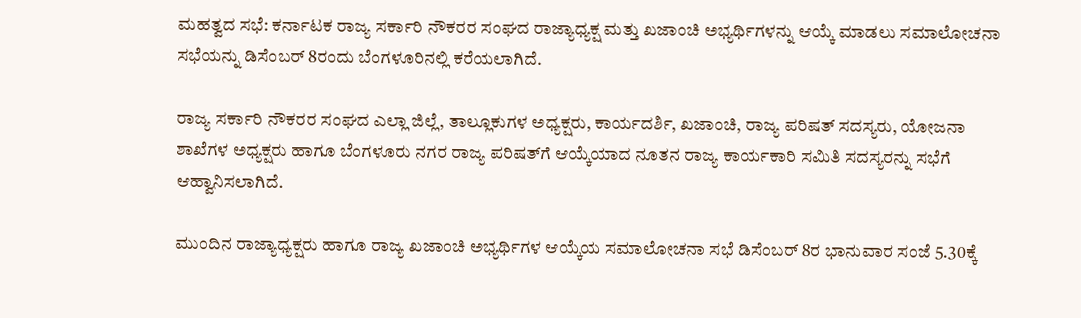ಮಹತ್ವದ ಸಭೆ: ಕರ್ನಾಟಕ ರಾಜ್ಯ ಸರ್ಕಾರಿ ನೌಕರರ ಸಂಘದ ರಾಜ್ಯಾಧ್ಯಕ್ಷ ಮತ್ತು ಖಜಾಂಚಿ ಅಭ್ಯರ್ಥಿಗಳನ್ನು ಆಯ್ಕೆ ಮಾಡಲು ಸಮಾಲೋಚನಾ ಸಭೆಯನ್ನು ಡಿಸೆಂಬರ್ 8ರಂದು ಬೆಂಗಳೂರಿನಲ್ಲಿ ಕರೆಯಲಾಗಿದೆ.

ರಾಜ್ಯ ಸರ್ಕಾರಿ ನೌಕರರ ಸಂಘದ ಎಲ್ಲಾ ಜಿಲ್ಲೆ, ತಾಲ್ಲೂಕುಗಳ ಅಧ್ಯಕ್ಷರು, ಕಾರ್ಯದರ್ಶಿ, ಖಜಾಂಚಿ, ರಾಜ್ಯ ಪರಿಷತ್‌ ಸದಸ್ಯರು, ಯೋಜನಾ ಶಾಖೆಗಳ ಅಧ್ಯಕ್ಷರು ಹಾಗೂ ಬೆಂಗಳೂರು ನಗರ ರಾಜ್ಯ ಪರಿಷತ್‌ಗೆ ಆಯ್ಕೆಯಾದ ನೂತನ ರಾಜ್ಯ ಕಾರ್ಯಕಾರಿ ಸಮಿತಿ ಸದಸ್ಯರನ್ನು ಸಭೆಗೆ ಆಹ್ವಾನಿಸಲಾಗಿದೆ.

ಮುಂದಿನ ರಾಜ್ಯಾಧ್ಯಕ್ಷರು ಹಾಗೂ ರಾಜ್ಯ ಖಜಾಂಚಿ ಅಭ್ಯರ್ಥಿಗಳ ಆಯ್ಕೆಯ ಸಮಾಲೋಚನಾ ಸಭೆ ಡಿಸೆಂಬರ್ 8ರ ಭಾನುವಾರ ಸಂಜೆ 5.30ಕ್ಕೆ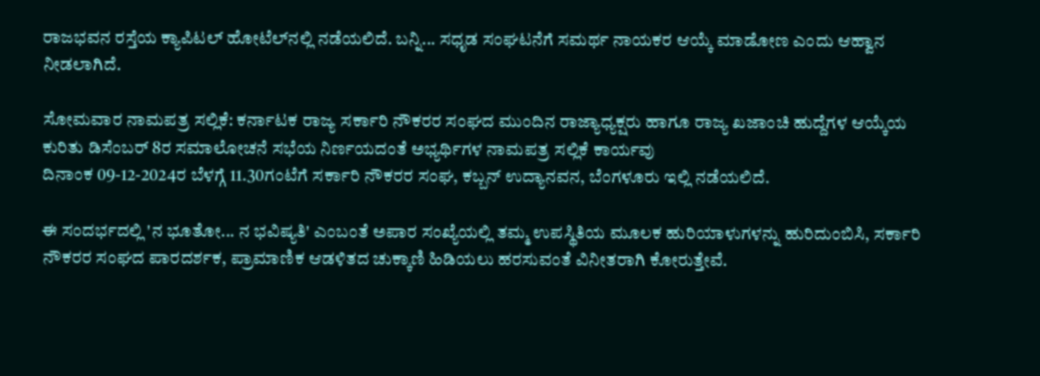ರಾಜಭವನ ರಸ್ತೆಯ ಕ್ಯಾಪಿಟಲ್‌ ಹೋಟೆಲ್‌ನಲ್ಲಿ ನಡೆಯಲಿದೆ. ಬನ್ನಿ... ಸಧೃಡ ಸಂಘಟನೆಗೆ ಸಮರ್ಥ ನಾಯಕರ ಆಯ್ಕೆ ಮಾಡೋಣ ಎಂದು ಆಹ್ವಾನ ನೀಡಲಾಗಿದೆ.

ಸೋಮವಾರ ನಾಮಪತ್ರ ಸಲ್ಲಿಕೆ: ಕರ್ನಾಟಕ ರಾಜ್ಯ ಸರ್ಕಾರಿ ನೌಕರರ ಸಂಘದ ಮುಂದಿನ ರಾಜ್ಯಾಧ್ಯಕ್ಷರು ಹಾಗೂ ರಾಜ್ಯ ಖಜಾಂಚಿ ಹುದ್ದೆಗಳ ಆಯ್ಕೆಯ ಕುರಿತು ಡಿಸೆಂಬರ್ 8ರ ಸಮಾಲೋಚನೆ ಸಭೆಯ ನಿರ್ಣಯದಂತೆ ಅಭ್ಯರ್ಥಿಗಳ ನಾಮಪತ್ರ ಸಲ್ಲಿಕೆ ಕಾರ್ಯವು
ದಿನಾಂಕ 09-12-2024ರ ಬೆಳಗ್ಗೆ 11.30ಗಂಟೆಗೆ ಸರ್ಕಾರಿ ನೌಕರರ ಸಂಘ, ಕಬ್ಬನ್ ಉದ್ಯಾನವನ, ಬೆಂಗಳೂರು ಇಲ್ಲಿ ನಡೆಯಲಿದೆ.

ಈ ಸಂದರ್ಭದಲ್ಲಿ 'ನ ಭೂತೋ... ನ ಭವಿಷ್ಯತಿ' ಎಂಬಂತೆ ಅಪಾರ ಸಂಖ್ಯೆಯಲ್ಲಿ ತಮ್ಮ ಉಪಸ್ಥಿತಿಯ ಮೂಲಕ ಹುರಿಯಾಳುಗಳನ್ನು ಹುರಿದುಂಬಿಸಿ, ಸರ್ಕಾರಿ ನೌಕರರ ಸಂಘದ ಪಾರದರ್ಶಕ, ಪ್ರಾಮಾಣಿಕ ಆಡಳಿತದ ಚುಕ್ಕಾಣಿ ಹಿಡಿಯಲು ಹರಸುವಂತೆ ವಿನೀತರಾಗಿ ಕೋರುತ್ತೇವೆ.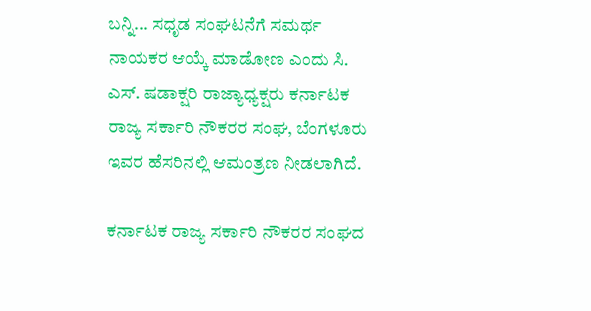ಬನ್ನಿ... ಸಧೃಡ ಸಂಘಟನೆಗೆ ಸಮರ್ಥ ನಾಯಕರ ಆಯ್ಕೆ ಮಾಡೋಣ ಎಂದು ಸಿ. ಎಸ್. ಷಡಾಕ್ಷರಿ ರಾಜ್ಯಾಧ್ಯಕ್ಷರು ಕರ್ನಾಟಕ ರಾಜ್ಯ ಸರ್ಕಾರಿ ನೌಕರರ ಸಂಘ, ಬೆಂಗಳೂರು ಇವರ ಹೆಸರಿನಲ್ಲಿ ಆಮಂತ್ರಣ ನೀಡಲಾಗಿದೆ.

ಕರ್ನಾಟಕ ರಾಜ್ಯ ಸರ್ಕಾರಿ ನೌಕರರ ಸಂಘದ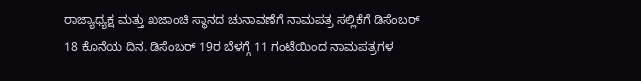ರಾಜ್ಯಾಧ್ಯಕ್ಷ ಮತ್ತು ಖಜಾಂಚಿ ಸ್ಥಾನದ ಚುನಾವಣೆಗೆ ನಾಮಪತ್ರ ಸಲ್ಲಿಕೆಗೆ ಡಿಸೆಂಬರ್ 18 ಕೊನೆಯ ದಿನ. ಡಿಸೆಂಬರ್ 19ರ ಬೆಳಗ್ಗೆ 11 ಗಂಟೆಯಿಂದ ನಾಮಪತ್ರಗಳ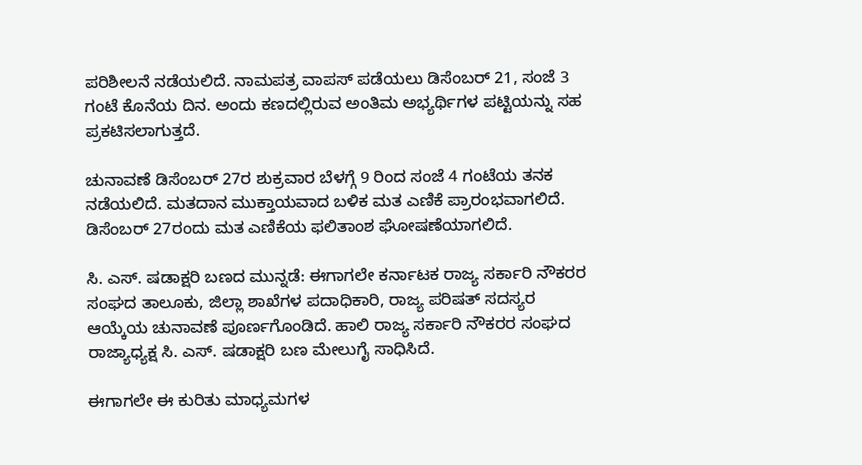ಪರಿಶೀಲನೆ ನಡೆಯಲಿದೆ. ನಾಮಪತ್ರ ವಾಪಸ್ ಪಡೆಯಲು ಡಿಸೆಂಬರ್ 21, ಸಂಜೆ 3 ಗಂಟೆ ಕೊನೆಯ ದಿನ. ಅಂದು ಕಣದಲ್ಲಿರುವ ಅಂತಿಮ ಅಭ್ಯರ್ಥಿಗಳ ಪಟ್ಟಿಯನ್ನು ಸಹ ಪ್ರಕಟಿಸಲಾಗುತ್ತದೆ.

ಚುನಾವಣೆ ಡಿಸೆಂಬರ್ 27ರ ಶುಕ್ರವಾರ ಬೆಳಗ್ಗೆ 9 ರಿಂದ ಸಂಜೆ 4 ಗಂಟೆಯ ತನಕ ನಡೆಯಲಿದೆ. ಮತದಾನ ಮುಕ್ತಾಯವಾದ ಬಳಿಕ ಮತ ಎಣಿಕೆ ಪ್ರಾರಂಭವಾಗಲಿದೆ. ಡಿಸೆಂಬರ್ 27ರಂದು ಮತ ಎಣಿಕೆಯ ಫಲಿತಾಂಶ ಘೋಷಣೆಯಾಗಲಿದೆ.

ಸಿ. ಎಸ್. ಷಡಾಕ್ಷರಿ ಬಣದ ಮುನ್ನಡೆ: ಈಗಾಗಲೇ ಕರ್ನಾಟಕ ರಾಜ್ಯ ಸರ್ಕಾರಿ ನೌಕರರ ಸಂಘದ ತಾಲೂಕು, ಜಿಲ್ಲಾ ಶಾಖೆಗಳ ಪದಾಧಿಕಾರಿ, ರಾಜ್ಯ ಪರಿಷತ್ ಸದಸ್ಯರ ಆಯ್ಕೆಯ ಚುನಾವಣೆ ಪೂರ್ಣಗೊಂಡಿದೆ. ಹಾಲಿ ರಾಜ್ಯ ಸರ್ಕಾರಿ ನೌಕರರ ಸಂಘದ ರಾಜ್ಯಾಧ್ಯಕ್ಷ ಸಿ. ಎಸ್. ಷಡಾಕ್ಷರಿ ಬಣ ಮೇಲುಗೈ ಸಾಧಿಸಿದೆ.

ಈಗಾಗಲೇ ಈ ಕುರಿತು ಮಾಧ್ಯಮಗಳ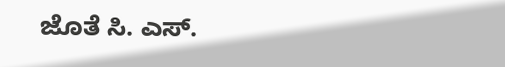ಜೊತೆ ಸಿ. ಎಸ್.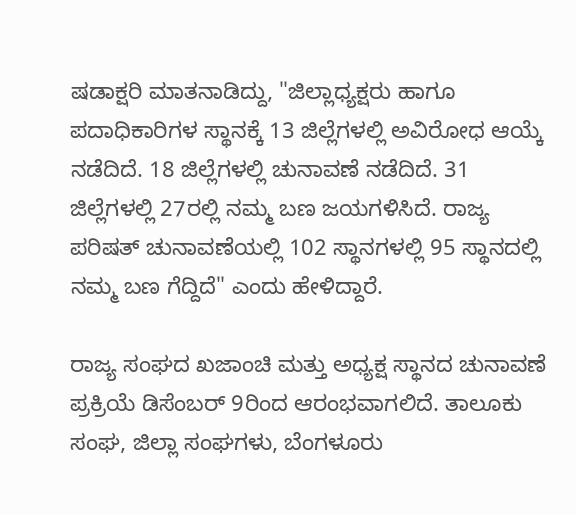ಷಡಾಕ್ಷರಿ ಮಾತನಾಡಿದ್ದು, "ಜಿಲ್ಲಾಧ್ಯಕ್ಷರು ಹಾಗೂ ಪದಾಧಿಕಾರಿಗಳ ಸ್ಥಾನಕ್ಕೆ 13 ಜಿಲ್ಲೆಗಳಲ್ಲಿ ಅವಿರೋಧ ಆಯ್ಕೆ ನಡೆದಿದೆ. 18 ಜಿಲ್ಲೆಗಳಲ್ಲಿ ಚುನಾವಣೆ ನಡೆದಿದೆ. 31 ಜಿಲ್ಲೆಗಳಲ್ಲಿ 27ರಲ್ಲಿ ನಮ್ಮ ಬಣ ಜಯಗಳಿಸಿದೆ. ರಾಜ್ಯ ಪರಿಷತ್‌ ಚುನಾವಣೆಯಲ್ಲಿ 102 ಸ್ಥಾನಗಳಲ್ಲಿ 95 ಸ್ಥಾನದಲ್ಲಿ ನಮ್ಮ ಬಣ ಗೆದ್ದಿದೆ" ಎಂದು ಹೇಳಿದ್ದಾರೆ.

ರಾಜ್ಯ ಸಂಘದ ಖಜಾಂಚಿ ಮತ್ತು ಅಧ್ಯಕ್ಷ ಸ್ಥಾನದ ಚುನಾವಣೆ ಪ್ರಕ್ರಿಯೆ ಡಿಸೆಂಬರ್ 9ರಿಂದ ಆರಂಭವಾಗಲಿದೆ. ತಾಲೂಕು ಸಂಘ, ಜಿಲ್ಲಾ ಸಂಘಗಳು, ಬೆಂಗಳೂರು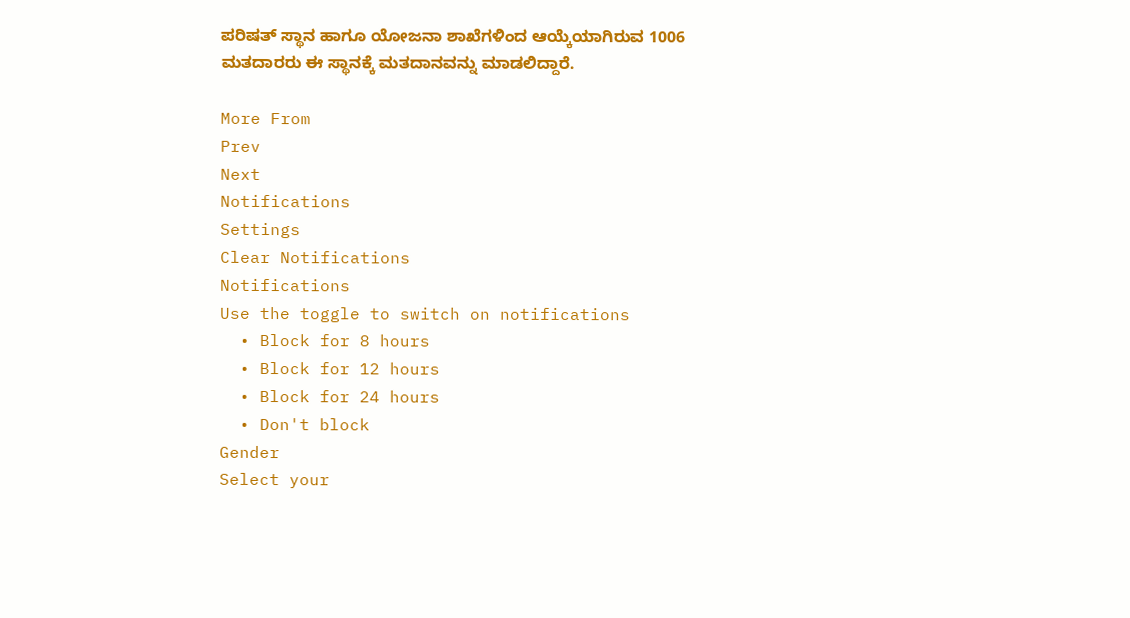ಪರಿಷತ್ ಸ್ಥಾನ ಹಾಗೂ ಯೋಜನಾ ಶಾಖೆಗಳಿಂದ ಆಯ್ಕೆಯಾಗಿರುವ 1006 ಮತದಾರರು ಈ ಸ್ಥಾನಕ್ಕೆ ಮತದಾನವನ್ನು ಮಾಡಲಿದ್ದಾರೆ.

More From
Prev
Next
Notifications
Settings
Clear Notifications
Notifications
Use the toggle to switch on notifications
  • Block for 8 hours
  • Block for 12 hours
  • Block for 24 hours
  • Don't block
Gender
Select your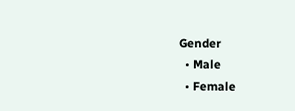Gender
  • Male
  • Female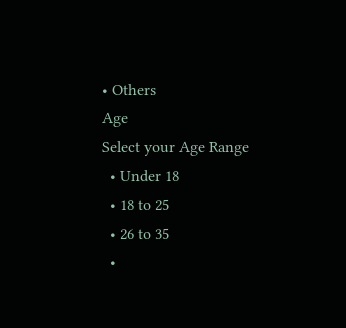• Others
Age
Select your Age Range
  • Under 18
  • 18 to 25
  • 26 to 35
  •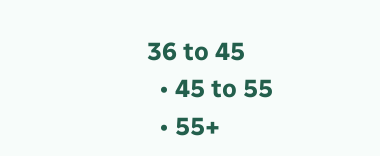36 to 45
  • 45 to 55
  • 55+